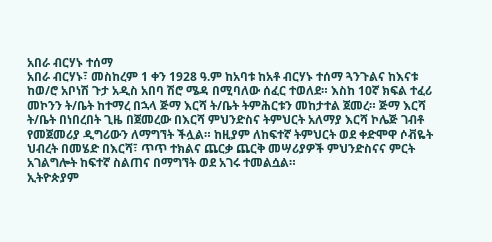አበራ ብርሃኑ ተሰማ
አበራ ብርሃኑ፣ መስከረም 1 ቀን 1928 ዓ.ም ከአባቱ ከአቶ ብርሃኑ ተሰማ ጓንጉልና ከእናቱ ከወ/ሮ አቦነሽ ጉታ አዲስ አበባ ሽሮ ሜዳ በሚባለው ሰፈር ተወለደ። እስከ 10ኛ ክፍል ተፈሪ መኮንን ት/ቤት ከተማረ በኋላ ጅማ እርሻ ት/ቤት ትምሕርቱን መከታተል ጀመረ። ጅማ እርሻ ት/ቤት በነበረበት ጊዜ በጀመረው በእርሻ ምህንድስና ትምህርት አለማያ እርሻ ኮሌጅ ገብቶ የመጀመሪያ ዲግሪውን ለማግኘት ችሏል። ከዚያም ለከፍተኛ ትምህርት ወደ ቀድሞዋ ሶቭዬት ህብረት በመሄድ በእርሻ፣ ጥጥ ተክልና ጨርቃ ጨርቅ መሣሪያዎች ምህንድስናና ምርት አገልግሎት ከፍተኛ ስልጠና በማግኘት ወደ አገሩ ተመልሷል።
ኢትዮጵያም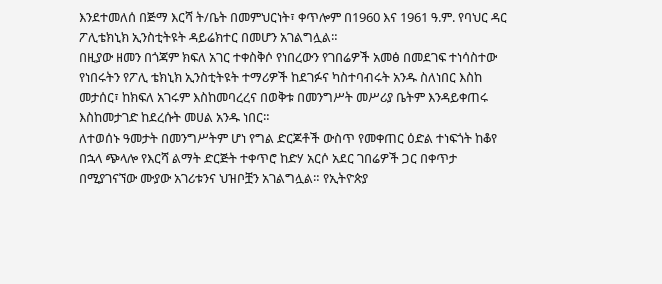እንደተመለሰ በጅማ እርሻ ት/ቤት በመምህርነት፣ ቀጥሎም በ1960 እና 1961 ዓ.ም. የባህር ዳር ፖሊቴክኒክ ኢንስቲትዩት ዳይሬክተር በመሆን አገልግሏል።
በዚያው ዘመን በጎጃም ክፍለ አገር ተቀስቅሶ የነበረውን የገበሬዎች አመፅ በመደገፍ ተነሳስተው የነበሩትን የፖሊ ቴክኒክ ኢንስቲትዩት ተማሪዎች ከደገፉና ካስተባብሩት አንዱ ስለነበር እስከ መታሰር፣ ከክፍለ አገሩም እስከመባረረና በወቅቱ በመንግሥት መሥሪያ ቤትም እንዳይቀጠሩ እስከመታገድ ከደረሱት መሀል አንዱ ነበር።
ለተወሰኑ ዓመታት በመንግሥትም ሆነ የግል ድርጆቶች ውስጥ የመቀጠር ዕድል ተነፍጎት ከቆየ በኋላ ጭላሎ የእርሻ ልማት ድርጅት ተቀጥሮ ከድሃ አርሶ አደር ገበሬዎች ጋር በቀጥታ በሚያገናኘው ሙያው አገሪቱንና ህዝቦቿን አገልግሏል። የኢትዮጵያ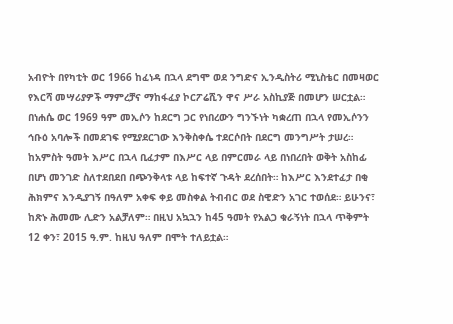አብዮት በየካቲት ወር 1966 ከፈነዳ በኋላ ደግሞ ወደ ንግድና ኢንዲስትሪ ሚኒስቴር በመዛወር የእርሻ መሣሪያዎች ማምረቻና ማከፋፈያ ኮርፖሬሺን ዋና ሥራ አስኪያጅ በመሆን ሠርቷል።
በነሐሴ ወር 1969 ዓም መኢሶን ከደርግ ጋር የነበረውን ግንኙነት ካቋረጠ በኋላ የመኢሶንን ኅቡዕ አባሎች በመደገፍ የሚያደርገው እንቅስቀሴ ተደርሶበት በደርግ መንግሥት ታሠረ። ከአምስት ዓመት እሥር በኋላ ቢፈታም በእሥር ላይ በምርመራ ላይ በነበረበት ወቅት አስከፊ በሆነ መንገድ ስለተደበደበ በጭንቅላቱ ላይ ከፍተኛ ጉዳት ደረሰበት። ከእሥር እንደተፈታ በቂ ሕክምና እንዲያገኝ በዓለም አቀፍ ቀይ መስቀል ትብብር ወደ ስዊድን አገር ተወሰደ። ይሁንና፣ ከጽኑ ሕመሙ ሊድን አልቻለም። በዚህ አኳኋን ከ45 ዓመት የአልጋ ቁራኝነት በኋላ ጥቅምት 12 ቀን፣ 2015 ዓ.ም. ከዚህ ዓለም በሞት ተለይቷል።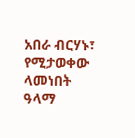አበራ ብርሃኑ፣ የሚታወቀው ላመነበት ዓላማ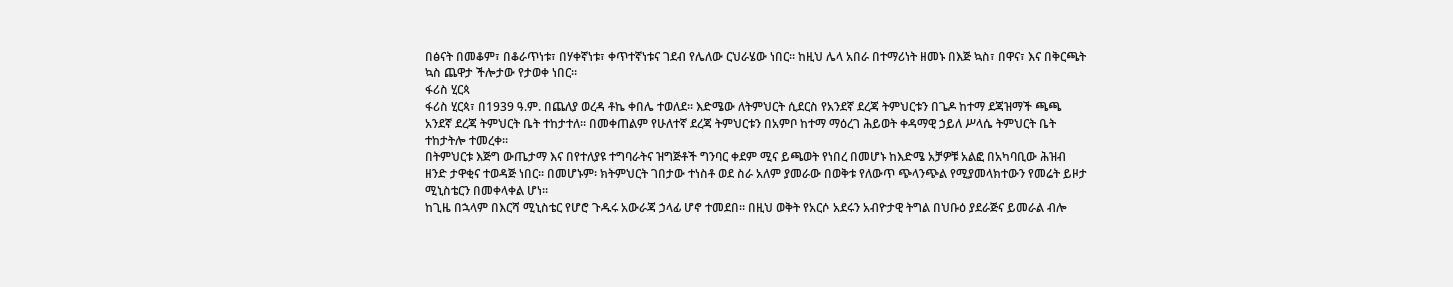በፅናት በመቆም፣ በቆራጥነቱ፣ በሃቀኛነቱ፣ ቀጥተኛነቱና ገደብ የሌለው ርህራሄው ነበር። ከዚህ ሌላ አበራ በተማሪነት ዘመኑ በእጅ ኳስ፣ በዋና፣ እና በቅርጫት ኳስ ጨዋታ ችሎታው የታወቀ ነበር።
ፋሪስ ሂርጳ
ፋሪስ ሂርጳ፣ በ1939 ዓ.ም. በጨለያ ወረዳ ቶኬ ቀበሌ ተወለደ። እድሜው ለትምህርት ሲደርስ የአንደኛ ደረጃ ትምህርቱን በጌዶ ከተማ ደጃዝማች ጫጫ አንደኛ ደረጃ ትምህርት ቤት ተከታተለ። በመቀጠልም የሁለተኛ ደረጃ ትምህርቱን በአምቦ ከተማ ማዕረገ ሕይወት ቀዳማዊ ኃይለ ሥላሴ ትምህርት ቤት ተከታትሎ ተመረቀ።
በትምህርቱ እጅግ ውጤታማ እና በየተለያዩ ተግባራትና ዝግጅቶች ግንባር ቀደም ሚና ይጫወት የነበረ በመሆኑ ከእድሜ አቻዎቹ አልፎ በአካባቢው ሕዝብ ዘንድ ታዋቂና ተወዳጅ ነበር። በመሆኑም፡ ክትምህርት ገበታው ተነስቶ ወደ ስራ አለም ያመራው በወቅቱ የለውጥ ጭላንጭል የሚያመላክተውን የመሬት ይዞታ ሚኒስቴርን በመቀላቀል ሆነ።
ከጊዜ በኋላም በእርሻ ሚኒስቴር የሆሮ ጉዱሩ አውራጃ ኃላፊ ሆኖ ተመደበ። በዚህ ወቅት የአርሶ አደሩን አብዮታዊ ትግል በህቡዕ ያደራጅና ይመራል ብሎ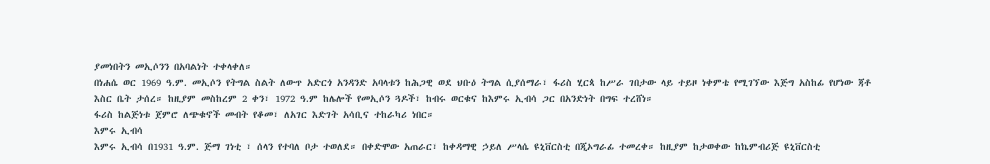ያመነበትን መኢሶንን በአባልነት ተቀላቀለ።
በነሐሴ ወር 1969 ዓ.ም. መኢሶን የትግል ስልት ለውጥ አድርጎ አንዳንድ አባላቱን ከሕጋዊ ወደ ህቡዕ ትግል ሲያሰማራ፣ ፋሪስ ሂርጳ ከሥራ ገበታው ላይ ተይዞ ነቀምቴ የሚገኘው እጅግ አስከፊ የሆነው ጃቶ እስር ቤት ታሰረ። ከዚያም መስከረም 2 ቀን፣ 1972 ዓ.ም ከሌሎች የመኢሶን ጓዶች፣ ከብሩ ወርቁና ከእምሩ ኢብሳ ጋር በአንድነት በግፍ ተረሸነ።
ፋሪስ ከልጅነቱ ጀምሮ ለጭቁኖች መብት የቆመ፣ ለአገር እድገት አሳቢና ተከራካሪ ነበር።
እምሩ ኢብሳ
እምሩ ኢብሳ በ1931 ዓ.ም. ጅማ ገነቲ ፣ ሰላን የተባለ ቦታ ተወለደ። በቀድሞው አጠራር፣ ከቀዳማዊ ኃይለ ሥላሴ ዩኒቨርስቲ በጂኦግራፊ ተመረቀ። ከዚያም ከታወቀው ከኬምብሪጅ ዩኒቨርስቲ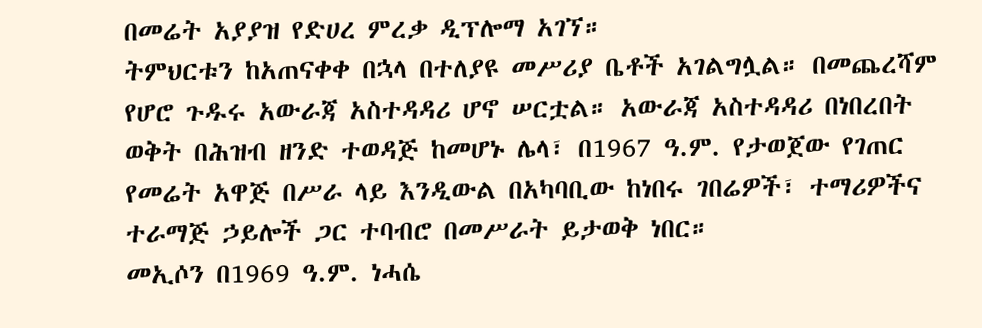በመሬት አያያዝ የድሀረ ምረቃ ዲፕሎማ አገኘ።
ትምህርቱን ከአጠናቀቀ በኋላ በተለያዩ መሥሪያ ቤቶች አገልግሏል። በመጨረሻም የሆሮ ጉዱሩ አውራጃ አስተዳዳሪ ሆኖ ሠርቷል። አውራጃ አስተዳዳሪ በነበረበት ወቅት በሕዝብ ዘንድ ተወዳጅ ከመሆኑ ሌላ፣ በ1967 ዓ.ም. የታወጀው የገጠር የመሬት አዋጅ በሥራ ላይ እንዲውል በአካባቢው ከነበሩ ገበሬዎች፣ ተማሪዎችና ተራማጅ ኃይሎች ጋር ተባብሮ በመሥራት ይታወቅ ነበር።
መኢሶን በ1969 ዓ.ም. ነሓሴ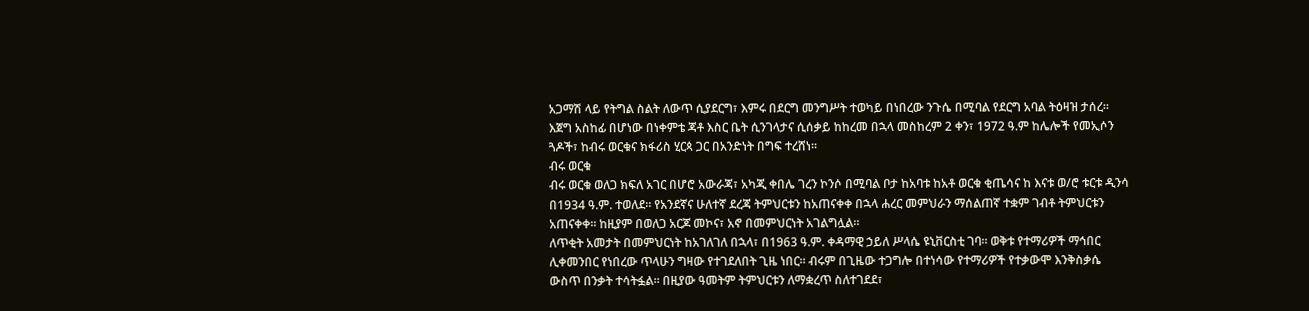አጋማሽ ላይ የትግል ስልት ለውጥ ሲያደርግ፣ እምሩ በደርግ መንግሥት ተወካይ በነበረው ንጉሴ በሚባል የደርግ አባል ትዕዛዝ ታሰረ። እጀግ አስከፊ በሆነው በነቀምቴ ጃቶ እስር ቤት ሲንገላታና ሲሰቃይ ከከረመ በኋላ መስከረም 2 ቀን፣ 1972 ዓ.ም ከሌሎች የመኢሶን ጓዶች፣ ከብሩ ወርቁና ክፋሪስ ሂርጳ ጋር በአንድነት በግፍ ተረሸነ።
ብሩ ወርቁ
ብሩ ወርቁ ወለጋ ክፍለ አገር በሆሮ አውራጃ፣ አካጂ ቀበሌ ገረን ኮንሶ በሚባል ቦታ ከአባቱ ከአቶ ወርቁ ቂጤሳና ከ እናቱ ወ/ሮ ቱርቱ ዲንሳ በ1934 ዓ.ም. ተወለደ። የአንደኛና ሁለተኛ ደረጃ ትምህርቱን ከአጠናቀቀ በኋላ ሐረር መምህራን ማሰልጠኛ ተቋም ገብቶ ትምህርቱን አጠናቀቀ። ከዚያም በወለጋ አርጆ መኮና፣ አኖ በመምህርነት አገልግሏል።
ለጥቂት አመታት በመምህርነት ከአገለገለ በኋላ፣ በ1963 ዓ.ም. ቀዳማዊ ኃይለ ሥላሴ ዩኒቨርስቲ ገባ። ወቅቱ የተማሪዎች ማኅበር ሊቀመንበር የነበረው ጥላሁን ግዛው የተገደለበት ጊዜ ነበር። ብሩም በጊዜው ተጋግሎ በተነሳው የተማሪዎች የተቃውሞ እንቅስቃሴ ውስጥ በንቃት ተሳትፏል። በዚያው ዓመትም ትምህርቱን ለማቋረጥ ስለተገደደ፣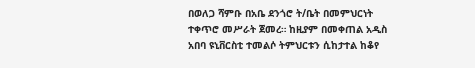በወለጋ ሻምቡ በአቤ ደንጎሮ ት/ቤት በመምህርነት ተቀጥሮ መሥራት ጀመረ። ከዚያም በመቀጠል አዲስ አበባ ዩኒቨርስቲ ተመልሶ ትምህርቱን ሲከታተል ከቆየ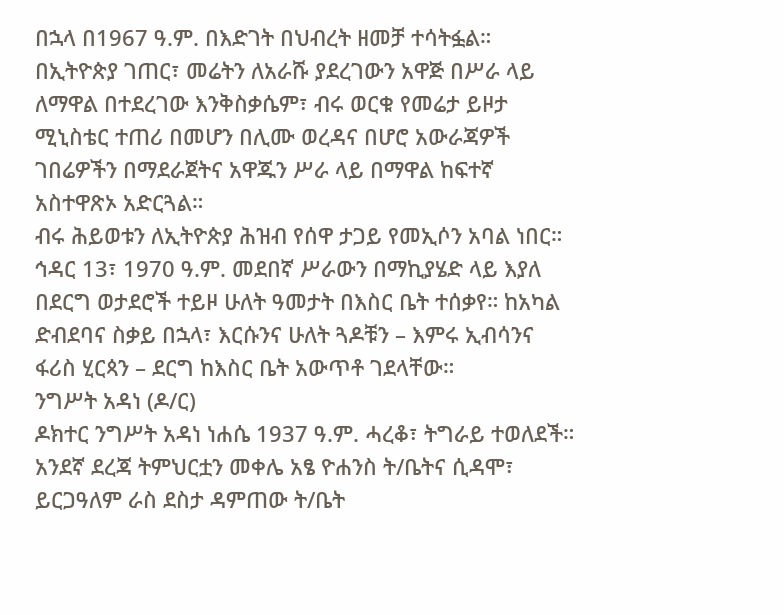በኋላ በ1967 ዓ.ም. በእድገት በህብረት ዘመቻ ተሳትፏል።
በኢትዮጵያ ገጠር፣ መሬትን ለአራሹ ያደረገውን አዋጅ በሥራ ላይ ለማዋል በተደረገው እንቅስቃሴም፣ ብሩ ወርቁ የመሬታ ይዞታ ሚኒስቴር ተጠሪ በመሆን በሊሙ ወረዳና በሆሮ አውራጃዎች ገበሬዎችን በማደራጀትና አዋጁን ሥራ ላይ በማዋል ከፍተኛ አስተዋጽኦ አድርጓል።
ብሩ ሕይወቱን ለኢትዮጵያ ሕዝብ የሰዋ ታጋይ የመኢሶን አባል ነበር። ኅዳር 13፣ 1970 ዓ.ም. መደበኛ ሥራውን በማኪያሄድ ላይ እያለ በደርግ ወታደሮች ተይዞ ሁለት ዓመታት በእስር ቤት ተሰቃየ። ከአካል ድብደባና ስቃይ በኋላ፣ እርሱንና ሁለት ጓዶቹን – እምሩ ኢብሳንና ፋሪስ ሂርጳን – ደርግ ከእስር ቤት አውጥቶ ገደላቸው።
ንግሥት አዳነ (ዶ/ር)
ዶክተር ንግሥት አዳነ ነሐሴ 1937 ዓ.ም. ሓረቆ፣ ትግራይ ተወለደች። አንደኛ ደረጃ ትምህርቷን መቀሌ አፄ ዮሐንስ ት/ቤትና ሲዳሞ፣ ይርጋዓለም ራስ ደስታ ዳምጠው ት/ቤት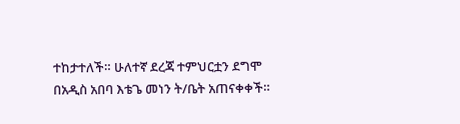ተከታተለች። ሁለተኛ ደረጃ ተምህርቷን ደግሞ በአዲስ አበባ እቴጌ መነን ት/ቤት አጠናቀቀች።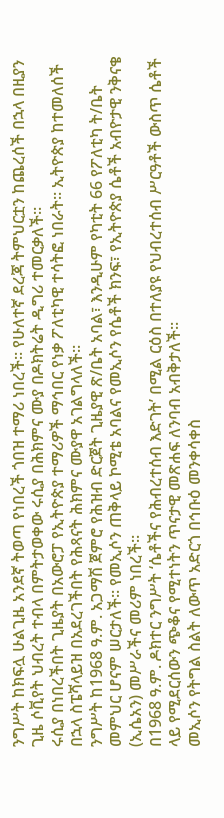ንግሥት ከክፍሏ ሁልጊዜ አንደኛ ትወጣ የነበረች ጎበዝ ተማሪ ነበረች። የሁለተኛ ደረጃ ትምህርቷን ከጨረሰች በኋላ በዚያን ጊዜ ሶቪየት ህብረት ተብላ በምትታወቀው ሩሲያ በሕክምና ሙያ በዶክትሬት ዲግሪ ተመርቃለች።
ሩሲያ በነበረችበት ጊዜያት በአውሮፓ የኢትዮጵያ ተማሪዎች ማኅበር የነቃ ፖለቲካዊ ተሳትፎ ነበራት። ኢትዮጵያ ከተመለሰች በኋላ ስፔሻላይዝ በአደረገችበት የሕጻናት ሕክምና ሙያዋ አገልግላለች።
ንግሥት ከ1968 ዓ.ም. አጋማሽ ጀምሮ የሕዝብ ድርጀት ጊዜያዊ ጽ/ቤት አባል፣ እንዲሁም የካቲት 66 የፖለቲካ ት/ቤት መምህር ሆናም ሠርታለች። የመኢሶን ጠቅላይ ኮሚቴ አባልና የመኢሶን የሴቶች ክንፍ፣ የኢትዮጵያ ሴቶች አብዮታዊ ንቅናቄ (ኢሴአን) መሥራችና መሪም ነበረች።
በ1968 ዓ.ም. ዶክተር ንግሥት ‘ሴቶችና የሕብረተሰብ እድገት’ በሚል ርዕስ በተለያዩ የህብረተሰብ ሥርዓቶች ውስጥ ሴቶች ላይ የሚደርሰውን ጭቆና የሚተነትን ጥናታዊ መጽሐፍ ለንባብ አብቅታለች።
መኢሶን የትግል ስልት ለውጥ አድርጎ በኅቡዕ መንቀሳቀስ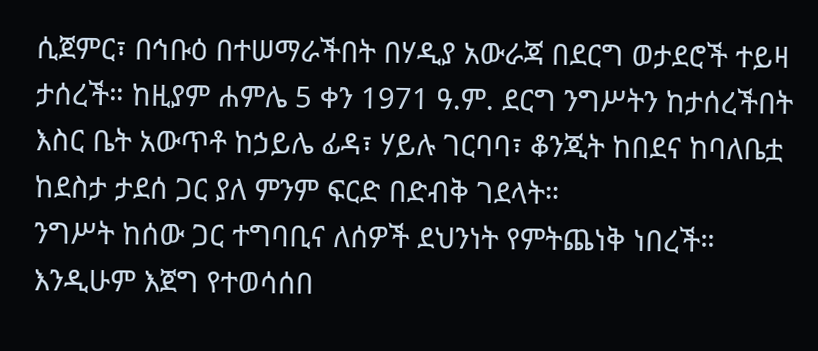ሲጀምር፣ በኅቡዕ በተሠማራችበት በሃዲያ አውራጃ በደርግ ወታደሮች ተይዛ ታሰረች። ከዚያም ሐምሌ 5 ቀን 1971 ዓ.ም. ደርግ ንግሥትን ከታሰረችበት እስር ቤት አውጥቶ ከኃይሌ ፊዳ፣ ሃይሉ ገርባባ፣ ቆንጂት ከበደና ከባለቤቷ ከደስታ ታደሰ ጋር ያለ ምንም ፍርድ በድብቅ ገደላት።
ንግሥት ከሰው ጋር ተግባቢና ለሰዎች ደህንነት የምትጨነቅ ነበረች። እንዲሁም እጀግ የተወሳሰበ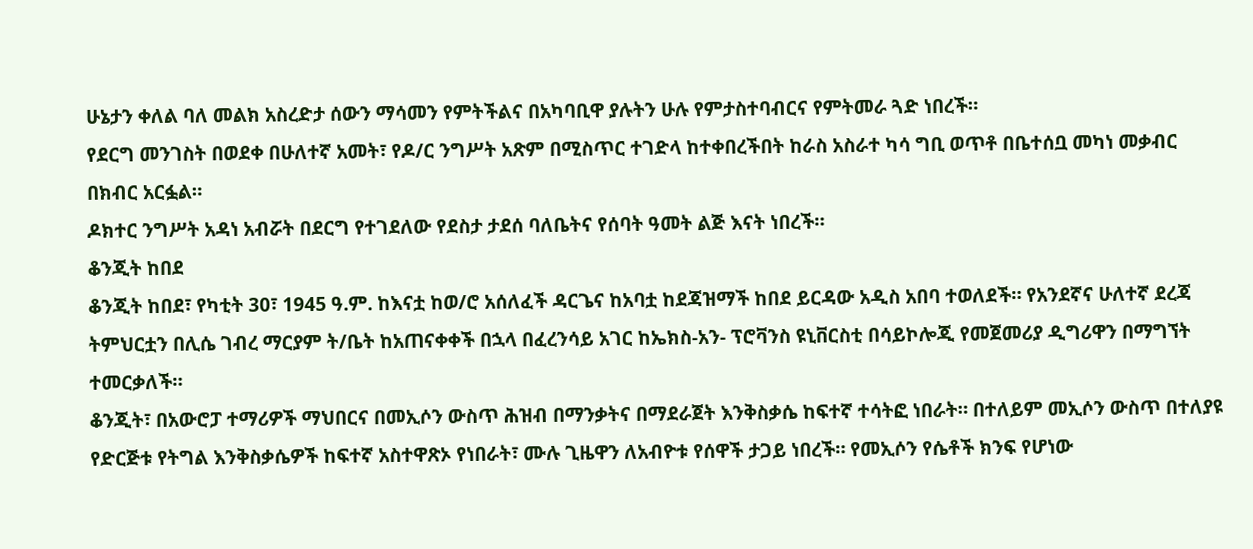ሁኔታን ቀለል ባለ መልክ አስረድታ ሰውን ማሳመን የምትችልና በአካባቢዋ ያሉትን ሁሉ የምታስተባብርና የምትመራ ጓድ ነበረች።
የደርግ መንገስት በወደቀ በሁለተኛ አመት፣ የዶ/ር ንግሥት አጽም በሚስጥር ተገድላ ከተቀበረችበት ከራስ አስራተ ካሳ ግቢ ወጥቶ በቤተሰቧ መካነ መቃብር በክብር አርፏል።
ዶክተር ንግሥት አዳነ አብሯት በደርግ የተገደለው የደስታ ታደሰ ባለቤትና የሰባት ዓመት ልጅ እናት ነበረች።
ቆንጂት ከበደ
ቆንጂት ከበደ፣ የካቲት 30፣ 1945 ዓ.ም. ከእናቷ ከወ/ሮ አሰለፈች ዳርጌና ከአባቷ ከደጃዝማች ከበደ ይርዳው አዲስ አበባ ተወለደች። የአንደኛና ሁለተኛ ደረጃ ትምህርቷን በሊሴ ገብረ ማርያም ት/ቤት ከአጠናቀቀች በኋላ በፈረንሳይ አገር ከኤክስ-አን- ፕሮቫንስ ዩኒቨርስቲ በሳይኮሎጂ የመጀመሪያ ዲግሪዋን በማግኘት ተመርቃለች።
ቆንጂት፣ በአውሮፓ ተማሪዎች ማህበርና በመኢሶን ውስጥ ሕዝብ በማንቃትና በማደራጀት እንቅስቃሴ ከፍተኛ ተሳትፎ ነበራት። በተለይም መኢሶን ውስጥ በተለያዩ የድርጅቱ የትግል እንቅስቃሴዎች ከፍተኛ አስተዋጽኦ የነበራት፣ ሙሉ ጊዜዋን ለአብዮቱ የሰዋች ታጋይ ነበረች። የመኢሶን የሴቶች ክንፍ የሆነው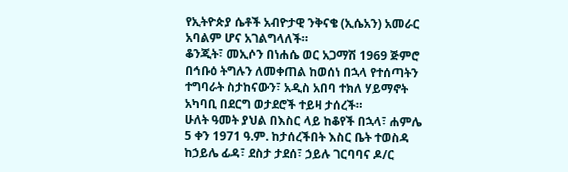የኢትዮጵያ ሴቶች አብዮታዊ ንቅናቄ (ኢሴአን) አመራር አባልም ሆና አገልግላለች።
ቆንጂት፣ መኢሶን በነሐሴ ወር አጋማሽ 1969 ጅምሮ በኅቡዕ ትግሉን ለመቀጠል ከወሰነ በኋላ የተሰጣትን ተግባራት ስታከናውን፣ አዲስ አበባ ተክለ ሃይማኖት አካባቢ በደርግ ወታደሮች ተይዛ ታሰረች።
ሁለት ዓመት ያህል በእስር ላይ ከቆየች በኋላ፣ ሐምሌ 5 ቀን 1971 ዓ.ም. ከታሰረችበት እስር ቤት ተወስዳ ከኃይሌ ፊዳ፣ ደስታ ታደሰ፣ ኃይሉ ገርባባና ዶ/ር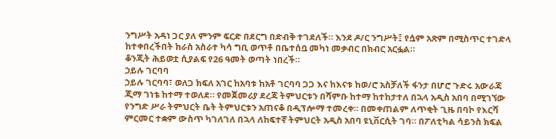ንግሥት አዳነ ጋር ያለ ምንም ፍርድ በደርግ በድብቅ ተገደለች። እንደ ዶ/ር ንግሥት፤ የሷም አጽም በሚስጥር ተገድላ ከተቀበረችበት ከራስ አስራተ ካሳ ግቢ ወጥቶ በቤተሰቧ መካነ መቃብር በክብር አርፏል።
ቆንጂት ሕይወቷ ሲያልፍ የ26 ዓመት ወጣት ነበረች።
ኃይሉ ገርባባ
ኃይሉ ገርባባ፣ ወለጋ ክፍለ አገር ከአባቱ ከአቶ ገርባባ ጋጋ እና ከእናቱ ከወ/ሮ አስቻለች ፋንታ በሆሮ ጉድሩ አውራጃ ጂማ ገነቴ ከተማ ተወለደ። የመጀመሪያ ደረጃ ትምህርቱን በሻምቡ ከተማ ከተከታተለ በኋላ አዲስ አበባ በሚገኘው የንግድ ሥራ ትምህርት ቤት ትምህርቱን አጠናቆ በዲፕሎማ ተመረቀ። በመቀጠልም ለጥቂት ጊዜ በባኮ የእርሻ ምርመር ተቋም ውስጥ ካገለገለ በኋላ ለከፍተኛ ትምህርት አዲስ አበባ ዩኒቨርሲት ገባ። በፖለቲካል ሳይንስ ክፍል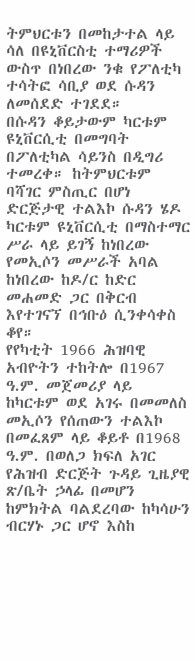ትምህርቱን በመከታተል ላይ ሳለ በዩኒቨርስቲ ተማሪዎች ውስጥ በነበረው ንቁ የፖለቲካ ተሳትፎ ሳቢያ ወደ ሱዳን ለመሰደድ ተገደደ።
በሱዳን ቆይታውም ካርቱም ዩኒቨርሲቲ በመግባት በፖለቲካል ሳይንስ በዲግሪ ተመረቀ። ከትምህርቱም ባሻገር ምስጢር በሆነ ድርጅታዊ ተልእኮ ሱዳን ሄዶ ካርቱም ዩኒቨርሲቲ በማስተማር ሥራ ላይ ይገኝ ከነበረው የመኢሶን መሥራች አባል ከነበረው ከዶ/ር ከድር መሐመድ ጋር በቅርብ እየተገናኘ በኅቡዕ ሲንቀሳቀስ ቆየ።
የየካቲት 1966 ሕዝባዊ አብዮትን ተከትሎ በ1967 ዓ.ም. መጀመሪያ ላይ ከካርቱም ወደ አገሩ በመመለስ መኢሶን የሰጠውን ተልእኮ በመፈጸም ላይ ቆይቶ በ1968 ዓ.ም. በወለጋ ክፍለ አገር የሕዝብ ድርጅት ጉዳይ ጊዜያዊ ጽ/ቤት ኃላፊ በመሆን ከምክትል ባልደረባው ከካሳሁን ብርሃኑ ጋር ሆኖ እስከ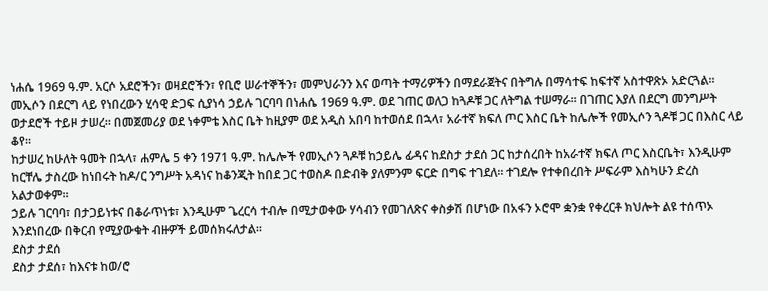ነሐሴ 1969 ዓ.ም. አርሶ አደሮችን፣ ወዛደሮችን፣ የቢሮ ሠራተኞችን፣ መምህራንን እና ወጣት ተማሪዎችን በማደራጀትና በትግሉ በማሳተፍ ከፍተኛ አስተዋጽኦ አድርጓል።
መኢሶን በደርግ ላይ የነበረውን ሂሳዊ ድጋፍ ሲያነሳ ኃይሉ ገርባባ በነሐሴ 1969 ዓ.ም. ወደ ገጠር ወለጋ ከጓዶቹ ጋር ለትግል ተሠማራ። በገጠር እያለ በደርግ መንግሥት ወታደሮች ተይዞ ታሠረ። በመጀመሪያ ወደ ነቀምቴ እስር ቤት ከዚያም ወደ አዲስ አበባ ከተወሰደ በኋላ፣ አራተኛ ክፍለ ጦር እስር ቤት ከሌሎች የመኢሶን ጓዶቹ ጋር በእስር ላይ ቆየ።
ከታሠረ ከሁለት ዓመት በኋላ፣ ሐምሌ 5 ቀን 1971 ዓ.ም. ከሌሎች የመኢሶን ጓዶቹ ከኃይሌ ፊዳና ከደስታ ታደሰ ጋር ከታሰረበት ከአራተኛ ክፍለ ጦር እስርቤት፣ እንዲሁም ከርቸሌ ታስረው ከነበሩት ከዶ/ር ንግሥት አዳነና ከቆንጂት ከበደ ጋር ተወስዶ በድብቅ ያለምንም ፍርድ በግፍ ተገደለ። ተገደሎ የተቀበረበት ሥፍራም እስካሁን ድረስ አልታወቀም።
ኃይሉ ገርባባ፣ በታጋይነቱና በቆራጥነቱ፣ እንዲሁም ጌረርሳ ተብሎ በሚታወቀው ሃሳብን የመገለጽና ቀስቃሽ በሆነው በአፋን ኦሮሞ ቋንቋ የቀረርቶ ክህሎት ልዩ ተሰጥኦ እንደነበረው በቅርብ የሚያውቁት ብዙዎች ይመሰክሩለታል።
ደስታ ታደሰ
ደስታ ታደሰ፣ ከእናቱ ከወ/ሮ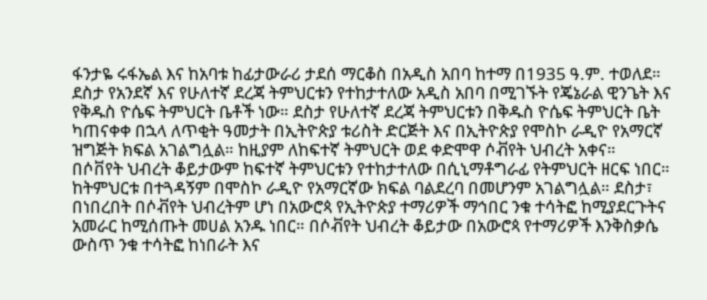ፋንታዬ ሩፋኤል እና ከአባቱ ከፊታውራሪ ታደሰ ማርቆስ በአዲስ አበባ ከተማ በ1935 ዓ.ም. ተወለደ። ደስታ የአንደኛ እና የሁለተኛ ደረጃ ትምህርቱን የተከታተለው አዲስ አበባ በሚገኙት የጄኔራል ዊንጌት እና የቅዱስ ዮሴፍ ትምህርት ቤቶች ነው። ደስታ የሁለተኛ ደረጃ ትምህርቱን በቅዱስ ዮሴፍ ትምህርት ቤት ካጠናቀቀ በኋላ ለጥቂት ዓመታት በኢትዮጵያ ቱሪስት ድርጅት እና በኢትዮጵያ የሞስኮ ራዲዮ የአማርኛ ዝግጅት ክፍል አገልግሏል። ከዚያም ለከፍተኛ ትምህርት ወደ ቀድሞዋ ሶቭየት ህብረት አቀና።
በሶቨየት ህብረት ቆይታውም ከፍተኛ ትምህርቱን የተከታተለው በሲኒማቶግራፊ የትምህርት ዘርፍ ነበር። ከትምህርቱ በተጓዳኝም በሞስኮ ራዲዮ የአማርኛው ክፍል ባልደረባ በመሆንም አገልግሏል። ደስታ፣ በነበረበት በሶቭየት ህብረትም ሆነ በአውሮጳ የኢትዮጵያ ተማሪዎች ማኅበር ንቁ ተሳትፎ ከሚያደርጉትና አመራር ከሚሰጡት መሀል አንዱ ነበር። በሶቭየት ህብረት ቆይታው በአውሮጳ የተማሪዎች እንቅስቃሴ ውስጥ ንቁ ተሳትፎ ከነበራት እና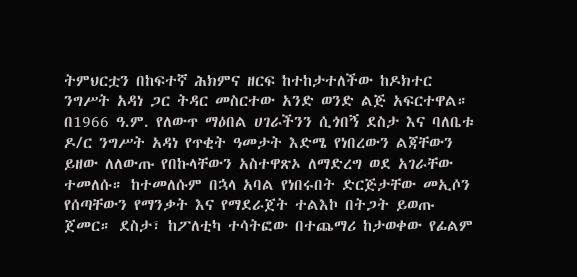ትምህርቷን በከፍተኛ ሕክምና ዘርፍ ከተከታተለችው ከዶክተር ንግሥት አዳነ ጋር ትዳር መስርተው አንድ ወንድ ልጅ አፍርተዋል።
በ1966 ዓ.ም. የለውጥ ማዕበል ሀገራችንን ሲጎበኝ ደስታ እና ባለቤቱ ዶ/ር ንግሥት አዳነ የጥቂት ዓመታት እድሜ የነበረውን ልጃቸውን ይዘው ለለውጡ የበኩላቸውን አስተዋጽኦ ለማድረግ ወደ አገራቸው ተመለሱ። ከተመለሱም በኋላ አባል የነበሩበት ድርጅታቸው መኢሶን የሰጣቸውን የማንቃት እና የማደራጀት ተልእኮ በትጋት ይወጡ ጀመር። ደስታ፣ ከፖለቲካ ተሳትፎው በተጨማሪ ከታወቀው የፊልም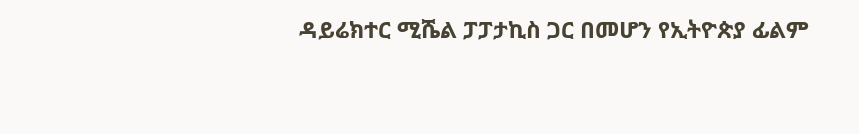ዳይሬክተር ሚሼል ፓፓታኪስ ጋር በመሆን የኢትዮጵያ ፊልም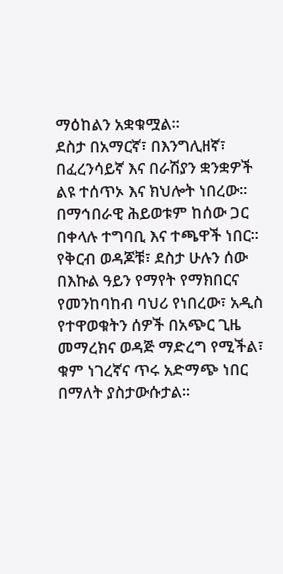ማዕከልን አቋቁሟል።
ደስታ በአማርኛ፣ በእንግሊዘኛ፣ በፈረንሳይኛ እና በራሽያን ቋንቋዎች ልዩ ተሰጥኦ እና ክህሎት ነበረው። በማኅበራዊ ሕይወቱም ከሰው ጋር በቀላሉ ተግባቢ እና ተጫዋች ነበር። የቅርብ ወዳጆቹ፣ ደስታ ሁሉን ሰው በእኩል ዓይን የማየት የማክበርና የመንከባከብ ባህሪ የነበረው፣ አዲስ የተዋወቁትን ሰዎች በአጭር ጊዜ መማረክና ወዳጅ ማድረግ የሚችል፣ ቁም ነገረኛና ጥሩ አድማጭ ነበር በማለት ያስታውሱታል።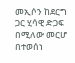መኢሶን ከደርግ ጋር ሂሳዊ ድጋፍ በሚለው መርሆ በተወሰነ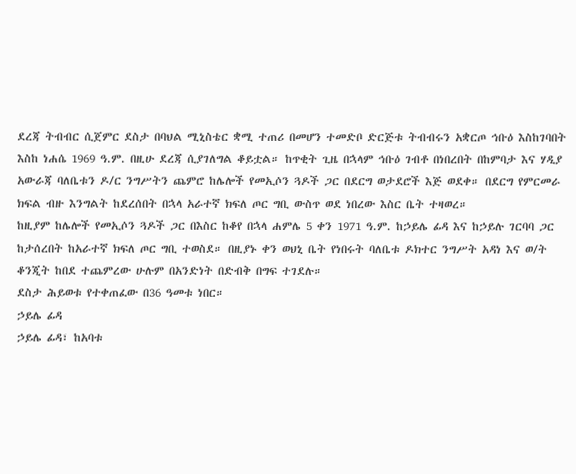ደረጃ ትብብር ሲጀምር ደስታ በባህል ሚኒስቴር ቋሚ ተጠሪ በመሆን ተመድቦ ድርጅቱ ትብብሩን አቋርጦ ኅቡዕ እስከገባበት እስከ ነሐሴ 1969 ዓ.ም. በዚሁ ደረጃ ሲያገለግል ቆይቷል። ከጥቂት ጊዜ በኋላም ኅቡዕ ገብቶ በነበረበት በከምባታ እና ሃዲያ አውራጃ ባለቤቱን ዶ/ር ንግሥትን ጨምሮ ከሌሎች የመኢሶን ጓዶች ጋር በደርግ ወታደሮች እጅ ወደቀ። በደርግ የምርመራ ክፍል ብዙ እንግልት ከደረሰበት በኋላ አራተኛ ክፍለ ጦር ግቢ ውስጥ ወደ ነበረው እስር ቤት ተዛወረ።
ከዚያም ከሌሎች የመኢሶን ጓዶች ጋር በእስር ከቆየ በኋላ ሐምሌ 5 ቀን 1971 ዓ.ም. ከኃይሌ ፊዳ እና ከኃይሉ ገርባባ ጋር ከታሰረበት ከአራተኛ ክፍለ ጦር ግቢ ተወስደ። በዚያኑ ቀን ወህኒ ቤት የነበሩት ባለቤቱ ዶክተር ንግሥት አዳነ እና ወ/ት ቆንጂት ከበደ ተጨምረው ሁሉም በአንድነት በድብቅ በግፍ ተገደሉ።
ደስታ ሕይወቱ የተቀጠፈው በ36 ዓመቱ ነበር።
ኃይሌ ፊዳ
ኃይሌ ፊዳ፣ ከአባቱ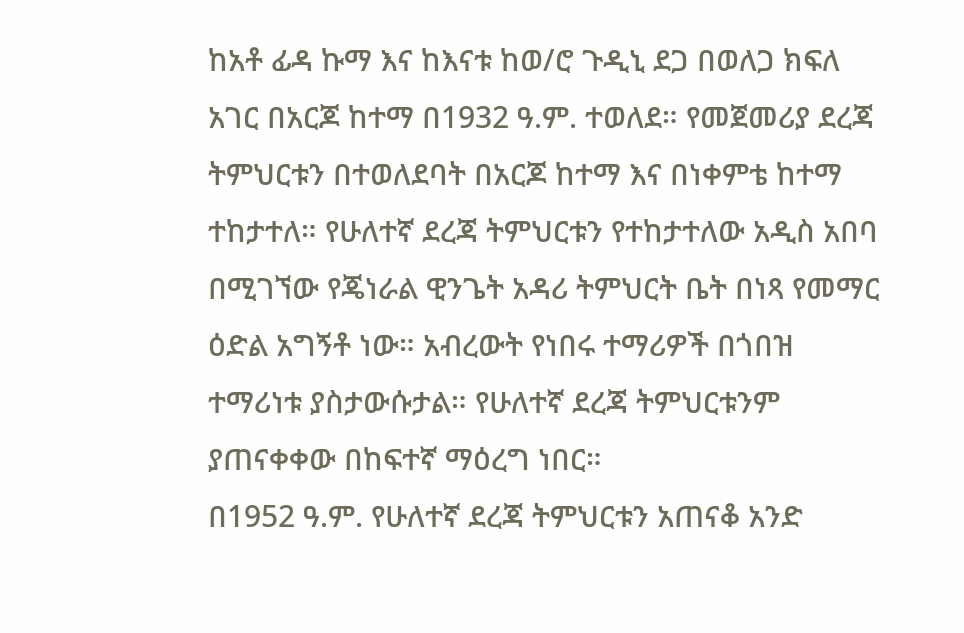ከአቶ ፊዳ ኩማ እና ከእናቱ ከወ/ሮ ጉዲኒ ደጋ በወለጋ ክፍለ አገር በአርጆ ከተማ በ1932 ዓ.ም. ተወለደ። የመጀመሪያ ደረጃ ትምህርቱን በተወለደባት በአርጆ ከተማ እና በነቀምቴ ከተማ ተከታተለ። የሁለተኛ ደረጃ ትምህርቱን የተከታተለው አዲስ አበባ በሚገኘው የጄነራል ዊንጌት አዳሪ ትምህርት ቤት በነጻ የመማር ዕድል አግኝቶ ነው። አብረውት የነበሩ ተማሪዎች በጎበዝ ተማሪነቱ ያስታውሱታል። የሁለተኛ ደረጃ ትምህርቱንም ያጠናቀቀው በከፍተኛ ማዕረግ ነበር።
በ1952 ዓ.ም. የሁለተኛ ደረጃ ትምህርቱን አጠናቆ አንድ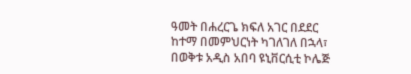ዓመት በሐረርጌ ክፍለ አገር በደደር ከተማ በመምህርነት ካገለገለ በኋላ፣ በወቅቱ አዲስ አበባ ዩኒቨርሲቲ ኮሌጅ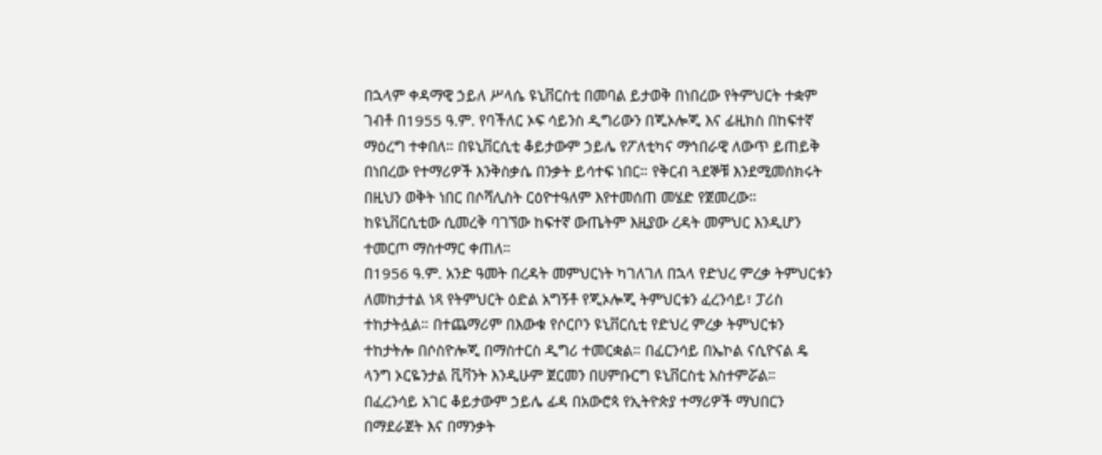በኋላም ቀዳማዊ ኃይለ ሥላሴ ዩኒቨርስቲ በመባል ይታወቅ በነበረው የትምህርት ተቋም ገብቶ በ1955 ዓ.ም. የባችለር ኦፍ ሳይንስ ዲግሪውን በጂኦሎጂ እና ፊዚክስ በከፍተኛ ማዕረግ ተቀበለ። በዩኒቨርሲቲ ቆይታውም ኃይሌ የፖለቲካና ማኅበራዊ ለውጥ ይጠይቅ በነበረው የተማሪዎች እንቅስቃሴ በንቃት ይሳተፍ ነበር። የቅርብ ጓደኞቹ እንደሚመሰክሩት በዚህን ወቅት ነበር በሶሻሊስት ርዕዮተዓለም እየተመሰጠ መሄድ የጀመረው። ከዩኒቨርሲቲው ሲመረቅ ባገኘው ከፍተኛ ውጤትም እዚያው ረዳት መምህር እንዲሆን ተመርጦ ማስተማር ቀጠለ።
በ1956 ዓ.ም. አንድ ዓመት በረዳት መምህርነት ካገለገለ በኋላ የድህረ ምረቃ ትምህርቱን ለመከታተል ነጻ የትምህርት ዕድል አግኝቶ የጂኦሎጂ ትምህርቱን ፈረንሳይ፣ ፓሪስ ተከታትሏል። በተጨማሪም በእውቁ የሶርቦን ዩኒቨርሲቲ የድህረ ምረቃ ትምህርቱን ተከታትሎ በሶስዮሎጂ በማስተርስ ዲግሪ ተመርቋል። በፈርንሳይ በኤኮል ናሲዮናል ዴ ላንግ ኦርዬንታል ቪቫንት እንዲሁም ጀርመን በሀምቡርግ ዩኒቨርስቲ አስተምሯል።
በፈረንሳይ አገር ቆይታውም ኃይሌ ፊዳ በአውሮጳ የኢትዮጵያ ተማሪዎች ማህበርን በማደራጀት እና በማንቃት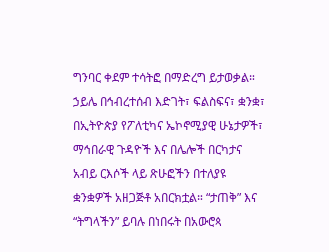ግንባር ቀደም ተሳትፎ በማድረግ ይታወቃል። ኃይሌ በኅብረተሰብ እድገት፣ ፍልስፍና፣ ቋንቋ፣ በኢትዮጵያ የፖለቲካና ኤኮኖሚያዊ ሁኔታዎች፣ ማኅበራዊ ጉዳዮች እና በሌሎች በርካታና አብይ ርእሶች ላይ ጽሁፎችን በተለያዩ ቋንቋዎች አዘጋጅቶ አበርክቷል። “ታጠቅ” እና “ትግላችን” ይባሉ በነበሩት በአውሮጳ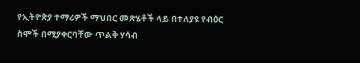የኢትዮጵያ ተማሪዎች ማህበር መጽሄቶች ላይ በተለያዩ የብዕር ስሞች በሚያቀርባቸው ጥልቅ ሃሳብ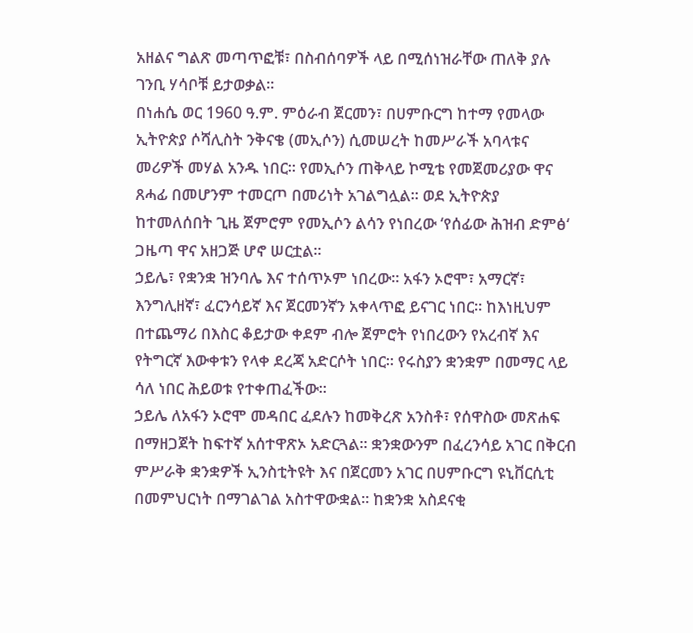አዘልና ግልጽ መጣጥፎቹ፣ በስብሰባዎች ላይ በሚሰነዝራቸው ጠለቅ ያሉ ገንቢ ሃሳቦቹ ይታወቃል።
በነሐሴ ወር 1960 ዓ.ም. ምዕራብ ጀርመን፣ በሀምቡርግ ከተማ የመላው ኢትዮጵያ ሶሻሊስት ንቅናቄ (መኢሶን) ሲመሠረት ከመሥራች አባላቱና መሪዎች መሃል አንዱ ነበር። የመኢሶን ጠቅላይ ኮሚቴ የመጀመሪያው ዋና ጸሓፊ በመሆንም ተመርጦ በመሪነት አገልግሏል። ወደ ኢትዮጵያ ከተመለሰበት ጊዜ ጀምሮም የመኢሶን ልሳን የነበረው ‘የሰፊው ሕዝብ ድምፅ‘ ጋዜጣ ዋና አዘጋጅ ሆኖ ሠርቷል።
ኃይሌ፣ የቋንቋ ዝንባሌ እና ተሰጥኦም ነበረው። አፋን ኦሮሞ፣ አማርኛ፣ እንግሊዘኛ፣ ፈርንሳይኛ እና ጀርመንኛን አቀላጥፎ ይናገር ነበር። ከእነዚህም በተጨማሪ በእስር ቆይታው ቀደም ብሎ ጀምሮት የነበረውን የአረብኛ እና የትግርኛ እውቀቱን የላቀ ደረጃ አድርሶት ነበር። የሩስያን ቋንቋም በመማር ላይ ሳለ ነበር ሕይወቱ የተቀጠፈችው።
ኃይሌ ለአፋን ኦሮሞ መዳበር ፈደሉን ከመቅረጽ አንስቶ፣ የሰዋስው መጽሐፍ በማዘጋጀት ከፍተኛ አሰተዋጽኦ አድርጓል። ቋንቋውንም በፈረንሳይ አገር በቅርብ ምሥራቅ ቋንቋዎች ኢንስቲትዩት እና በጀርመን አገር በሀምቡርግ ዩኒቨርሲቲ በመምህርነት በማገልገል አስተዋውቋል። ከቋንቋ አስደናቂ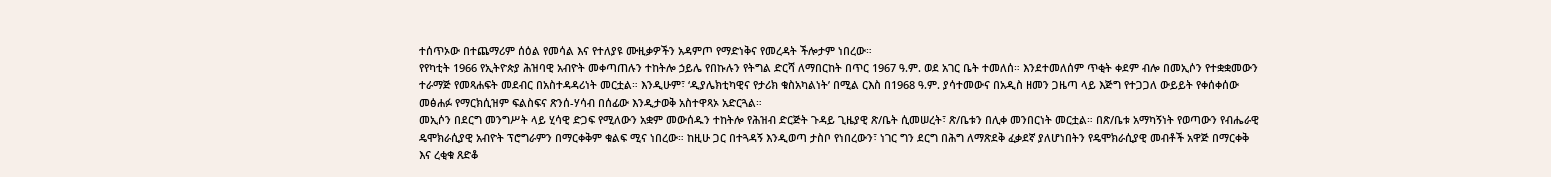ተሰጥኦው በተጨማሪም ሰዕል የመሳል እና የተለያዩ ሙዚቃዎችን አዳምጦ የማድነቅና የመረዳት ችሎታም ነበረው።
የየካቲት 1966 የኢትዮጵያ ሕዝባዊ አብዮት መቀጣጠሉን ተከትሎ ኃይሌ የበኩሉን የትግል ድርሻ ለማበርከት በጥር 1967 ዓ.ም. ወደ አገር ቤት ተመለሰ። እንደተመለሰም ጥቂት ቀደም ብሎ በመኢሶን የተቋቋመውን ተራማጅ የመጻሐፍት መደብር በአስተዳዳሪነት መርቷል። እንዲሁም፣ ‘ዲያሌክቲካዊና የታሪክ ቁስአካልነት’ በሚል ርእስ በ1968 ዓ.ም. ያሳተመውና በአዲስ ዘመን ጋዜጣ ላይ እጅግ የተጋጋለ ውይይት የቀሰቀሰው መፅሐፉ የማርክሲዝም ፍልስፍና ጽንሰ-ሃሳብ በሰፊው እንዲታወቅ አስተዋጻኦ አድርጓል።
መኢሶን በደርግ መንግሥት ላይ ሂሳዊ ድጋፍ የሚለውን አቋም መውሰዱን ተከትሎ የሕዝብ ድርጅት ጉዳይ ጊዜያዊ ጽ/ቤት ሲመሠረት፣ ጽ/ቤቱን በሊቀ መንበርነት መርቷል። በጽ/ቤቱ አማካኝነት የወጣውን የብሔራዊ ዴሞክራሲያዊ አብዮት ፕሮግራምን በማርቀቅም ቁልፍ ሚና ነበረው። ከዚሁ ጋር በተጓዳኝ እንዲወጣ ታስቦ የነበረውን፣ ነገር ግን ደርግ በሕግ ለማጽደቅ ፈቃደኛ ያለሆነበትን የዴሞክራሲያዊ መብቶች አዋጅ በማርቀቅ እና ረቂቁ ጸድቆ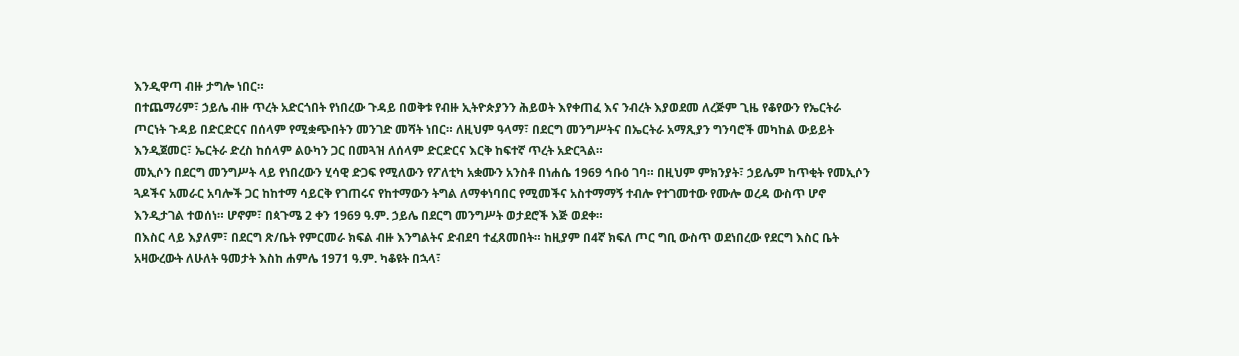እንዲዋጣ ብዙ ታግሎ ነበር።
በተጨማሪም፣ ኃይሌ ብዙ ጥረት አድርጎበት የነበረው ጉዳይ በወቅቱ የብዙ ኢትዮጵያንን ሕይወት እየቀጠፈ እና ንብረት እያወደመ ለረጅም ጊዜ የቆየውን የኤርትራ ጦርነት ጉዳይ በድርድርና በሰላም የሚቋጭበትን መንገድ መሻት ነበር። ለዚህም ዓላማ፣ በደርግ መንግሥትና በኤርትራ አማጺያን ግንባሮች መካከል ውይይት እንዲጀመር፣ ኤርትራ ድረስ ከሰላም ልዑካን ጋር በመጓዝ ለሰላም ድርድርና እርቅ ከፍተኛ ጥረት አድርጓል።
መኢሶን በደርግ መንግሥት ላይ የነበረውን ሂሳዊ ድጋፍ የሚለውን የፖለቲካ አቋሙን አንስቶ በነሐሴ 1969 ኅቡዕ ገባ። በዚህም ምክንያት፣ ኃይሌም ከጥቂት የመኢሶን ጓዶችና አመራር አባሎች ጋር ከከተማ ሳይርቅ የገጠሩና የከተማውን ትግል ለማቀነባበር የሚመችና አስተማማኝ ተብሎ የተገመተው የሙሎ ወረዳ ውስጥ ሆኖ እንዲታገል ተወሰነ። ሆኖም፣ በጳጉሜ 2 ቀን 1969 ዓ.ም. ኃይሌ በደርግ መንግሥት ወታደሮች እጅ ወደቀ።
በእስር ላይ እያለም፣ በደርግ ጽ/ቤት የምርመራ ክፍል ብዙ እንግልትና ድብደባ ተፈጸመበት። ከዚያም በ4ኛ ክፍለ ጦር ግቢ ውስጥ ወደነበረው የደርግ እስር ቤት አዛውረውት ለሁለት ዓመታት እስከ ሐምሌ 1971 ዓ.ም. ካቆዩት በኋላ፣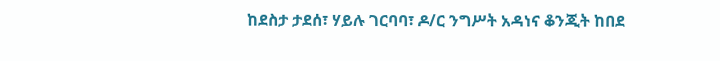ከደስታ ታደሰ፣ ሃይሉ ገርባባ፣ ዶ/ር ንግሥት አዳነና ቆንጂት ከበደ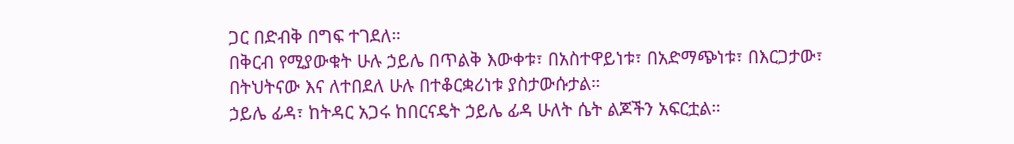ጋር በድብቅ በግፍ ተገደለ።
በቅርብ የሚያውቁት ሁሉ ኃይሌ በጥልቅ እውቀቱ፣ በአስተዋይነቱ፣ በአድማጭነቱ፣ በእርጋታው፣ በትህትናው እና ለተበደለ ሁሉ በተቆርቋሪነቱ ያስታውሱታል።
ኃይሌ ፊዳ፣ ከትዳር አጋሩ ከበርናዴት ኃይሌ ፊዳ ሁለት ሴት ልጆችን አፍርቷል።